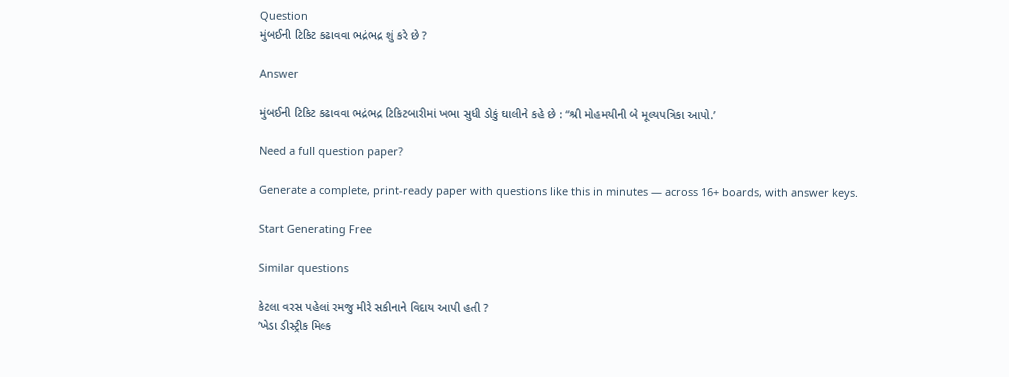Question
મુંબઈની ટિકિટ કઢાવવા ભદ્રંભદ્ર શું કરે છે ?

Answer

મુંબઈની ટિકિટ કઢાવવા ભદ્રંભદ્ર ટિકિટબારીમાં ખભા સુધી ડોકું ઘાલીને કહે છે : “શ્રી મોહમયીની બે મૂલ્યપત્રિકા આપો.’

Need a full question paper?

Generate a complete, print-ready paper with questions like this in minutes — across 16+ boards, with answer keys.

Start Generating Free

Similar questions

કેટલા વરસ પહેલાં રમજુ મીરે સકીનાને વિદાય આપી હતી ?
’ખેડા ડીસ્ટ્રીક મિલ્ક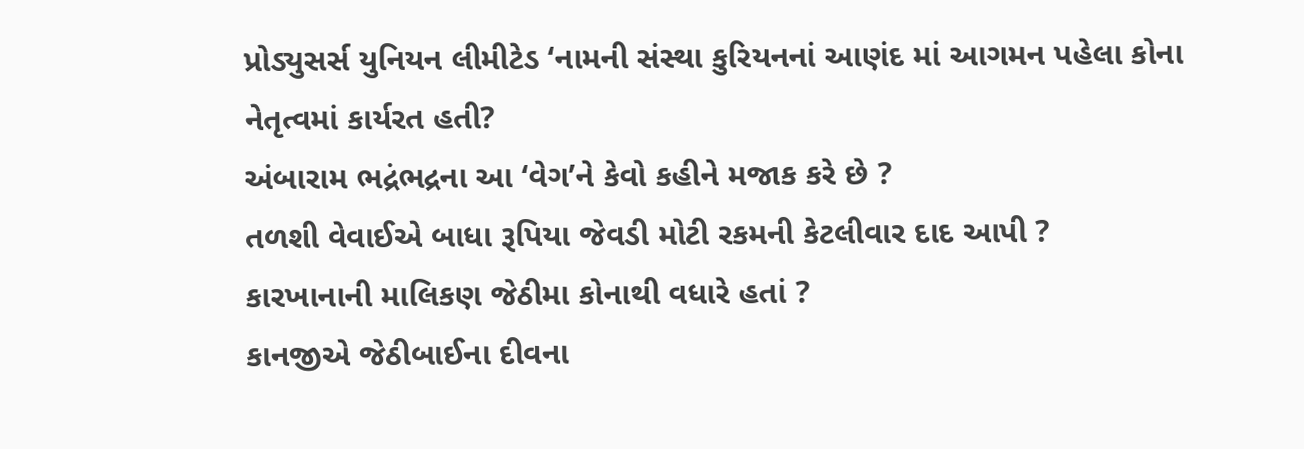પ્રોડ્યુસર્સ યુનિયન લીમીટેડ ‘નામની સંસ્થા કુરિયનનાં આણંદ માં આગમન પહેલા કોના નેતૃત્વમાં કાર્યરત હતી?
અંબારામ ભદ્રંભદ્રના આ ‘વેગ’ને કેવો કહીને મજાક કરે છે ?
તળશી વેવાઈએ બાધા રૂપિયા જેવડી મોટી રકમની કેટલીવાર દાદ આપી ?
કારખાનાની માલિકણ જેઠીમા કોનાથી વધારે હતાં ?
કાનજીએ જેઠીબાઈના દીવના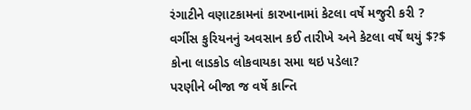રંગાટીને વણાટકામનાં કારખાનામાં કેટલા વર્ષે મજુરી કરી ?
વર્ગીસ કુરિયનનું અવસાન કઈ તારીખે અને કેટલા વર્ષે થયું $?$
કોના લાડકોડ લોકવાયકા સમા થઇ પડેલા?
પરણીને બીજા જ વર્ષે કાન્તિ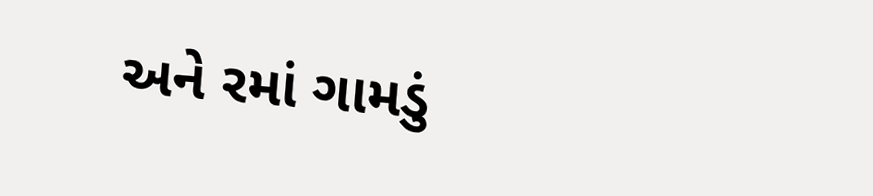અને રમાં ગામડું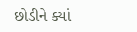છોડીને ક્યાં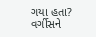ગયા હતા?
વર્ગીસને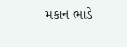મકાન ભાડે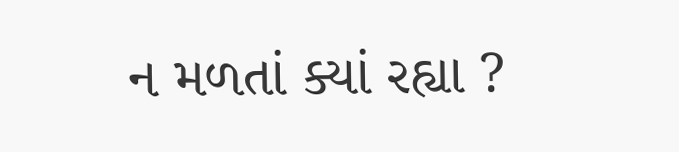ન મળતાં ક્યાં રહ્યા ?